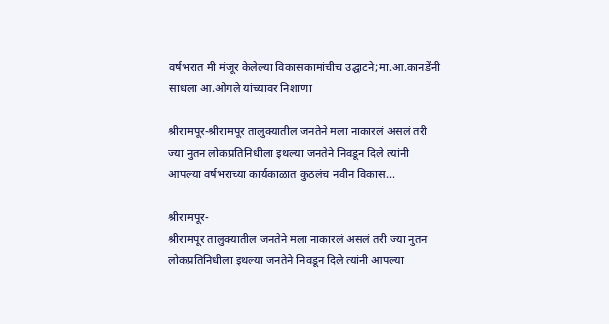वर्षभरात मी मंजूर केलेल्या विकासकामांचीच उद्घाटने;मा.आ.कानडेंनी साधला आ.ओगले यांच्यावर निशाणा

श्रीरामपूर-श्रीरामपूर तालुक्यातील जनतेने मला नाकारलं असलं तरी ज्या नुतन लोकप्रतिनिधीला इथल्या जनतेने निवडून दिले त्यांनी आपल्या वर्षभराच्या कार्यकाळात कुठलंच नवीन विकास...

श्रीरामपूर-
श्रीरामपूर तालुक्यातील जनतेने मला नाकारलं असलं तरी ज्या नुतन लोकप्रतिनिधीला इथल्या जनतेने निवडून दिले त्यांनी आपल्या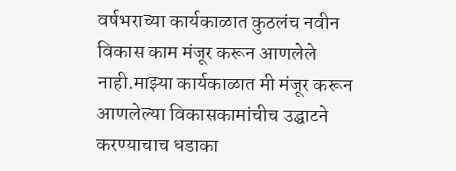वर्षभराच्या कार्यकाळात कुठलंच नवीन विकास काम मंजूर करून आणलेले नाही.माझ्या कार्यकाळात मी मंजूर करून आणलेल्या विकासकामांचीच उद्घाटने करण्याचाच धडाका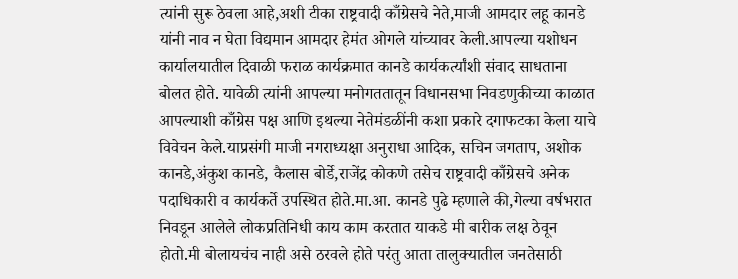त्यांनी सुरू ठेवला आहे,अशी टीका राष्ट्रवादी काँग्रेसचे नेते,माजी आमदार लहू कानडे यांनी नाव न घेता विद्यमान आमदार हेमंत ओगले यांच्यावर केली.आपल्या यशोधन कार्यालयातील दिवाळी फराळ कार्यक्रमात कानडे कार्यकर्त्यांशी संवाद साधताना बोलत होते. यावेळी त्यांनी आपल्या मनोगततातून विधानसभा निवडणुकीच्या काळात आपल्याशी काँग्रेस पक्ष आणि इथल्या नेतेमंडळींनी कशा प्रकारे दगाफटका केला याचे विवेचन केले.याप्रसंगी माजी नगराध्यक्षा अनुराधा आदिक, सचिन जगताप, अशोक कानडे,अंकुश कानडे, कैलास बोर्डे,राजेंद्र कोकणे तसेच राष्ट्रवादी काँग्रेसचे अनेक पदाधिकारी व कार्यकर्ते उपस्थित होते.मा.आ. कानडे पुढे म्हणाले की,गेल्या वर्षभरात निवडून आलेले लोकप्रतिनिधी काय काम करतात याकडे मी बारीक लक्ष ठेवून होतो.मी बोलायचंच नाही असे ठरवले होते परंतु आता तालुक्यातील जनतेसाठी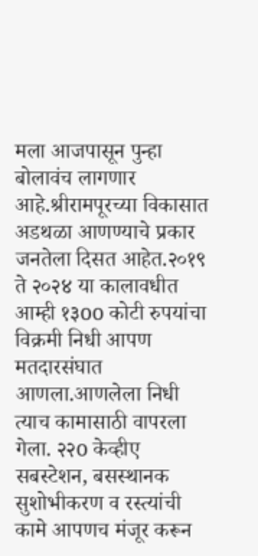मला आजपासून पुन्हा बोलावंच लागणार आहे.श्रीरामपूरच्या विकासात अडथळा आणण्याचे प्रकार जनतेला दिसत आहेत.२०१९ ते २०२४ या कालावधीत आम्ही १३oo कोटी रुपयांचा विक्रमी निधी आपण मतदारसंघात आणला.आणलेला निधी त्याच कामासाठी वापरला गेला. २२o केव्हीए सबस्टेशन, बसस्थानक सुशोभीकरण व रस्त्यांची कामे आपणच मंजूर करून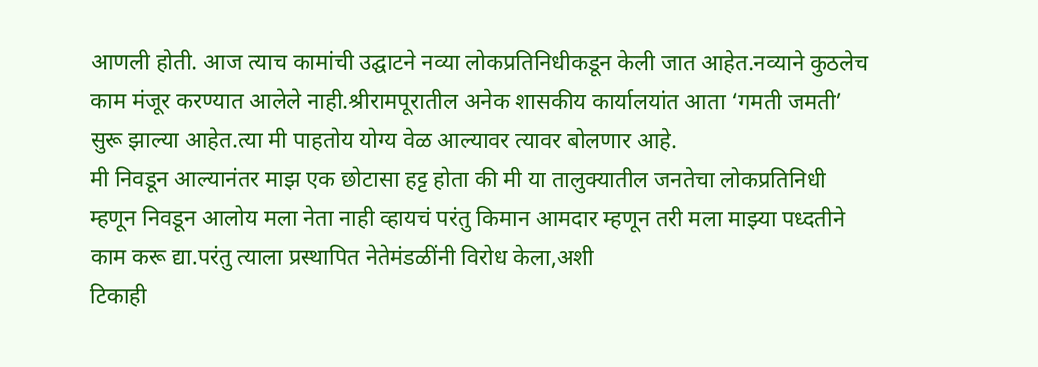आणली होती. आज त्याच कामांची उद्घाटने नव्या लोकप्रतिनिधीकडून केली जात आहेत.नव्याने कुठलेच काम मंजूर करण्यात आलेले नाही.श्रीरामपूरातील अनेक शासकीय कार्यालयांत आता ‘गमती जमती’ सुरू झाल्या आहेत.त्या मी पाहतोय योग्य वेळ आल्यावर त्यावर बोलणार आहे.
मी निवडून आल्यानंतर माझ एक छोटासा हट्ट होता की मी या तालुक्यातील जनतेचा लोकप्रतिनिधी म्हणून निवडून आलोय मला नेता नाही व्हायचं परंतु किमान आमदार म्हणून तरी मला माझ्या पध्दतीने काम करू द्या.परंतु त्याला प्रस्थापित नेतेमंडळींनी विरोध केला,अशी
टिकाही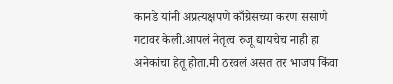कानडे यांनी अप्रत्यक्षपणे काँग्रेसच्या करण ससाणे गटावर केली.आपलं नेतृत्व रुजू द्यायचेच नाही हा अनेकांचा हेतू होता.मी ठरवलं असत तर भाजप किंवा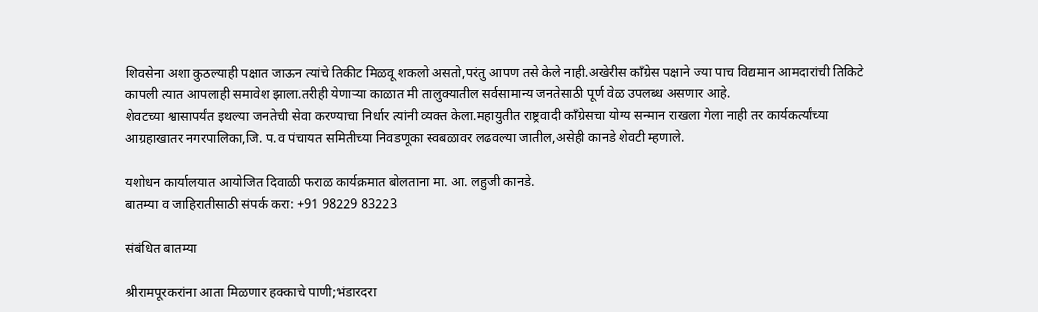शिवसेना अशा कुठल्याही पक्षात जाऊन त्यांचे तिकीट मिळवू शकलो असतो,परंतु आपण तसे केले नाही.अखेरीस काँग्रेस पक्षाने ज्या पाच विद्यमान आमदारांची तिकिटे कापली त्यात आपलाही समावेश झाला.तरीही येणाऱ्या काळात मी तालुक्यातील सर्वसामान्य जनतेसाठी पूर्ण वेळ उपलब्ध असणार आहे.
शेवटच्या श्वासापर्यंत इथल्या जनतेची सेवा करण्याचा निर्धार त्यांनी व्यक्त केला.महायुतीत राष्ट्रवादी काँग्रेसचा योग्य सन्मान राखला गेला नाही तर कार्यकर्त्यांच्या आग्रहाखातर नगरपालिका,जि. प.व पंचायत समितीच्या निवडणूका स्वबळावर लढवल्या जातील,असेही कानडे शेवटी म्हणाले.

यशोधन कार्यालयात आयोजित दिवाळी फराळ कार्यक्रमात बोलताना मा. आ. लहुजी कानडे.
बातम्या व जाहिरातीसाठी संपर्क करा: +91 98229 83223

संबंधित बातम्या

श्रीरामपूरकरांना आता मिळणार हक्काचे पाणी;भंडारदरा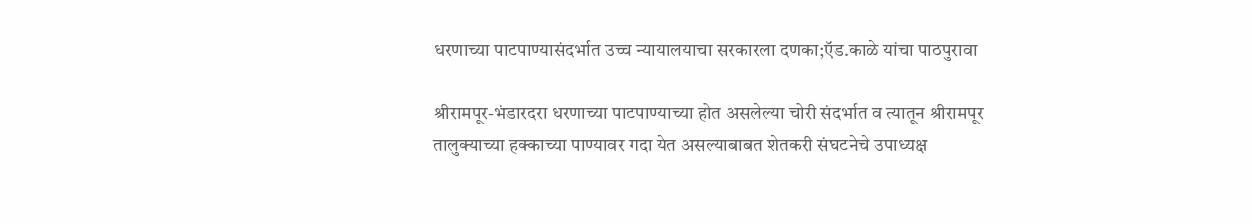धरणाच्या पाटपाण्यासंदर्भात उच्च न्यायालयाचा सरकारला दणका;ऍड.काळे यांचा पाठपुरावा

श्रीरामपूर-भंडारदरा धरणाच्या पाटपाण्याच्या होत असलेल्या चोरी संदर्भात व त्यातून श्रीरामपूर तालुक्याच्या हक्काच्या पाण्यावर गदा येत असल्याबाबत शेतकरी संघटनेचे उपाध्यक्ष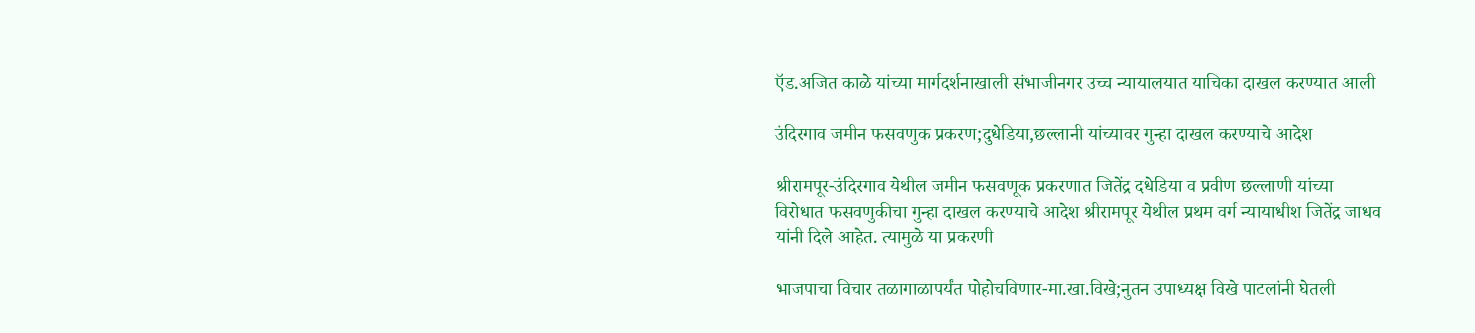ऍड.अजित काळे यांच्या मार्गदर्शनाखाली संभाजीनगर उच्च न्यायालयात याचिका दाखल करण्यात आली

उंदिरगाव जमीन फसवणुक प्रकरण;दुधेडिया,छल्लानी यांच्यावर गुन्हा दाखल करण्याचे आदेश

श्रीरामपूर-उंदिरगाव येथील जमीन फसवणूक प्रकरणात जितेंद्र दधेडिया व प्रवीण छल्लाणी यांच्या विरोधात फसवणुकीचा गुन्हा दाखल करण्याचे आदेश श्रीरामपूर येथील प्रथम वर्ग न्यायाधीश जितेंद्र जाधव यांनी दिले आहेत. त्यामुळे या प्रकरणी

भाजपाचा विचार तळागाळापर्यंत पोहोचविणार-मा.खा.विखे;नुतन उपाध्यक्ष विखे पाटलांनी घेतली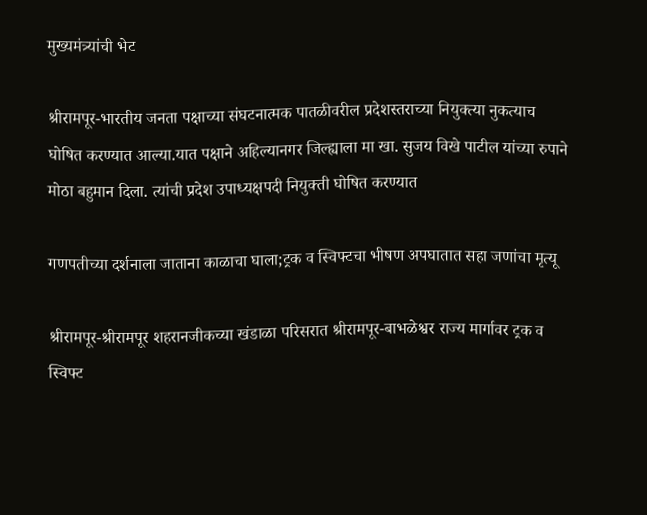मुख्यमंत्र्यांची भेट

श्रीरामपूर-भारतीय जनता पक्षाच्या संघटनात्मक पातळीवरील प्रदेशस्तराच्या नियुक्त्या नुकत्याच घोषित करण्यात आल्या.यात पक्षाने अहिल्यानगर जिल्ह्याला मा खा. सुजय विखे पाटील यांच्या रुपाने मोठा बहुमान दिला. त्यांची प्रदेश उपाध्यक्षपदी नियुक्ती घोषित करण्यात

गणपतीच्या दर्शनाला जाताना काळाचा घाला;ट्रक व स्विफ्टचा भीषण अपघातात सहा जणांचा मृत्यू

श्रीरामपूर-श्रीरामपूर शहरानजीकच्या खंडाळा परिसरात श्रीरामपूर-बाभळेश्वर राज्य मार्गावर ट्रक व स्विफ्ट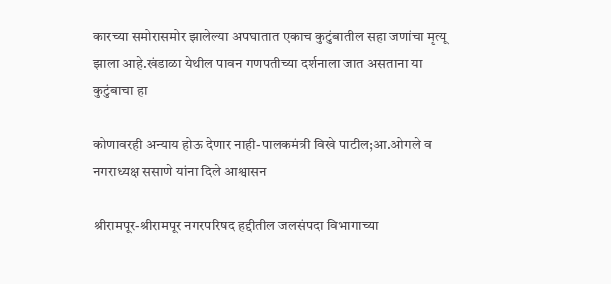कारच्या समोरासमोर झालेल्या अपघातात एकाच कुटुंबातील सहा जणांचा मृत्यू झाला आहे.खंडाळा येथील पावन गणपतीच्या दर्शनाला जात असताना या कुटुंबाचा हा

कोणावरही अन्याय होऊ देणार नाही-पालकमंत्री विखे पाटील;आ.ओगले व नगराध्यक्ष ससाणे यांना दिले आश्वासन

श्रीरामपूर-श्रीरामपूर नगरपरिषद हद्दीतील जलसंपदा विभागाच्या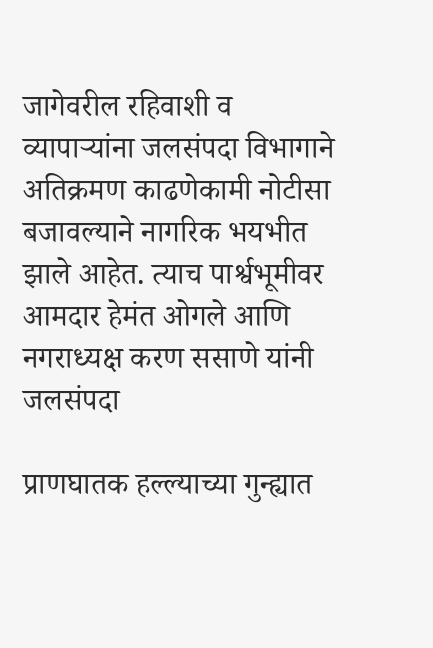जागेवरील रहिवाशी व व्यापाऱ्यांना जलसंपदा विभागाने अतिक्रमण काढणेकामी नोटीसा बजावल्याने नागरिक भयभीत झाले आहेत. त्याच पार्श्वभूमीवर आमदार हेमंत ओगले आणि नगराध्यक्ष करण ससाणे यांनी जलसंपदा

प्राणघातक हल्ल्याच्या गुन्ह्यात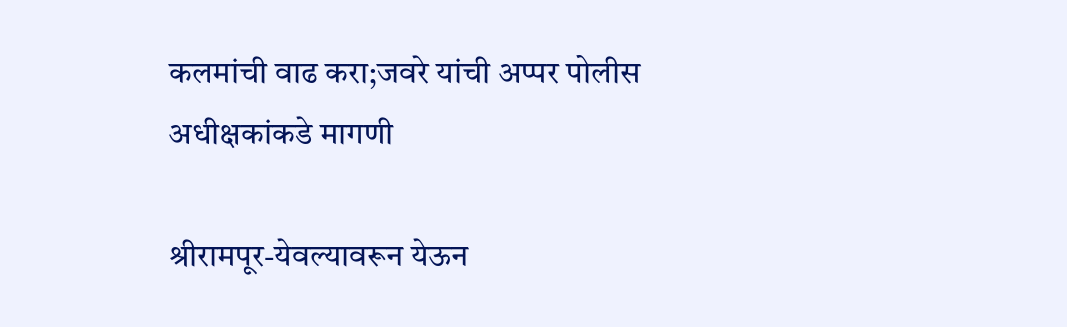कलमांची वाढ करा;जवरे यांची अप्पर पोलीस अधीक्षकांकडे मागणी

श्रीरामपूर-येवल्यावरून येऊन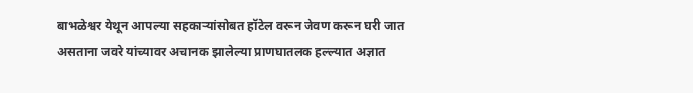बाभळेश्वर येथून आपल्या सहकाऱ्यांसोबत हॉटेल वरून जेवण करून घरी जात असताना जवरे यांच्यावर अचानक झालेल्या प्राणघातलक हल्ल्यात अज्ञात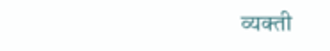व्यक्ती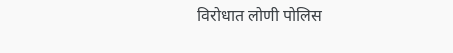विरोधात लोणी पोलिस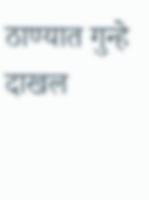ठाण्यात गुन्हे दाखल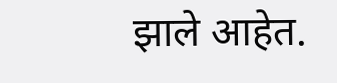झाले आहेत.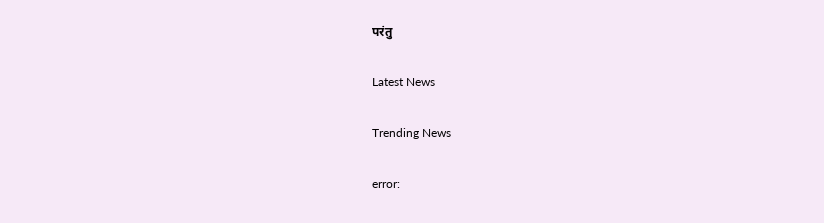परंतु

Latest News

Trending News

error: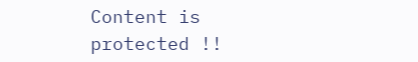Content is protected !!